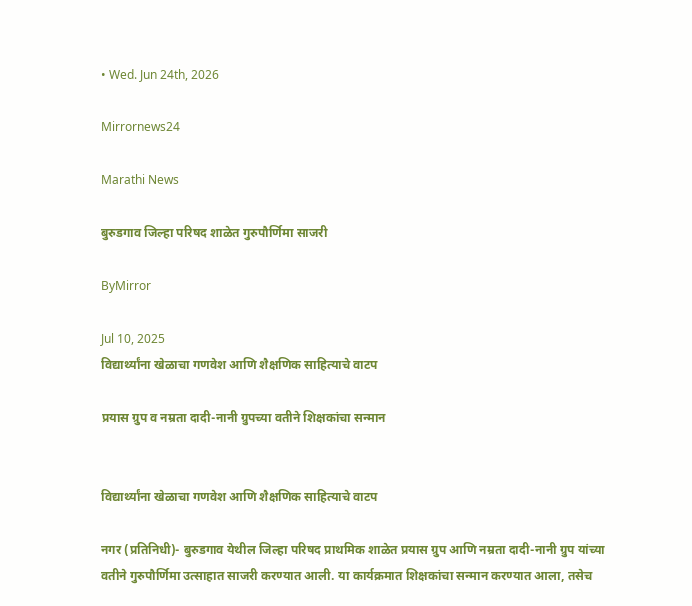• Wed. Jun 24th, 2026

Mirrornews24

Marathi News

बुरुडगाव जिल्हा परिषद शाळेत गुरुपौर्णिमा साजरी

ByMirror

Jul 10, 2025
विद्यार्थ्यांना खेळाचा गणवेश आणि शैक्षणिक साहित्याचे वाटप

प्रयास ग्रुप व नम्रता दादी-नानी ग्रुपच्या वतीने शिक्षकांचा सन्मान


विद्यार्थ्यांना खेळाचा गणवेश आणि शैक्षणिक साहित्याचे वाटप

नगर (प्रतिनिधी)- बुरुडगाव येथील जिल्हा परिषद प्राथमिक शाळेत प्रयास ग्रुप आणि नम्रता दादी-नानी ग्रुप यांच्या वतीने गुरुपौर्णिमा उत्साहात साजरी करण्यात आली. या कार्यक्रमात शिक्षकांचा सन्मान करण्यात आला, तसेच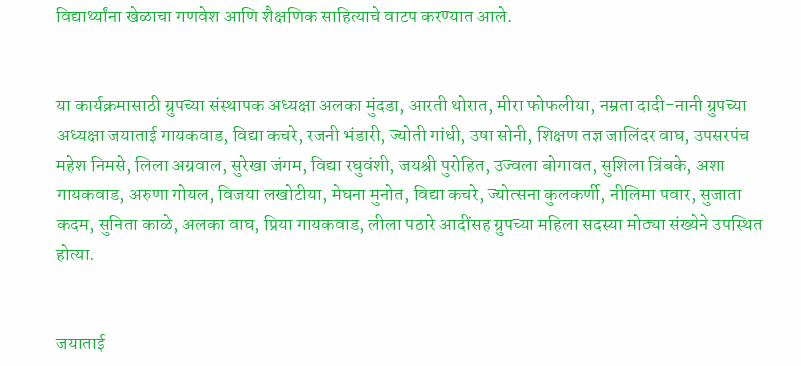विद्यार्थ्यांना खेळाचा गणवेश आणि शैक्षणिक साहित्याचे वाटप करण्यात आले.


या कार्यक्रमासाठी ग्रुपच्या संस्थापक अध्यक्षा अलका मुंदडा, आरती थोरात, मीरा फोफलीया, नम्रता दादी-नानी ग्रुपच्या अध्यक्षा जयाताई गायकवाड, विद्या कचरे, रजनी भंडारी, ज्योती गांधी, उषा सोनी, शिक्षण तज्ञ जालिंदर वाघ, उपसरपंच महेश निमसे, लिला अग्रवाल, सुरेखा जंगम, विद्या रघुवंशी, जयश्री पुरोहित, उज्वला बोगावत, सुशिला त्रिंबके, अशा गायकवाड, अरुणा गोयल, विजया लखोटीया, मेघना मुनोत, विद्या कचरे, ज्योत्सना कुलकर्णी, नीलिमा पवार, सुजाता कदम, सुनिता काळे, अलका वाघ, प्रिया गायकवाड, लीला पठारे आदींसह ग्रुपच्या महिला सदस्या मोठ्या संख्येने उपस्थित होत्या.


जयाताई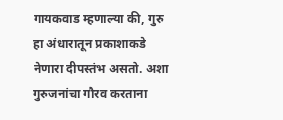गायकवाड म्हणाल्या की, गुरु हा अंधारातून प्रकाशाकडे नेणारा दीपस्तंभ असतो. अशा गुरुजनांचा गौरव करताना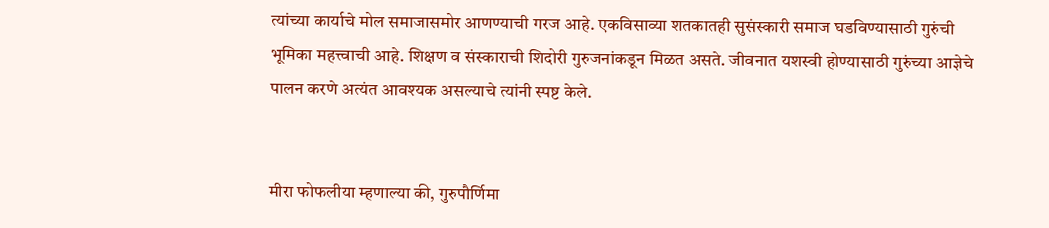त्यांच्या कार्याचे मोल समाजासमोर आणण्याची गरज आहे. एकविसाव्या शतकातही सुसंस्कारी समाज घडविण्यासाठी गुरुंची भूमिका महत्त्वाची आहे. शिक्षण व संस्काराची शिदोरी गुरुजनांकडून मिळत असते. जीवनात यशस्वी होण्यासाठी गुरुंच्या आज्ञेचे पालन करणे अत्यंत आवश्‍यक असल्याचे त्यांनी स्पष्ट केले.


मीरा फोफलीया म्हणाल्या की, गुरुपौर्णिमा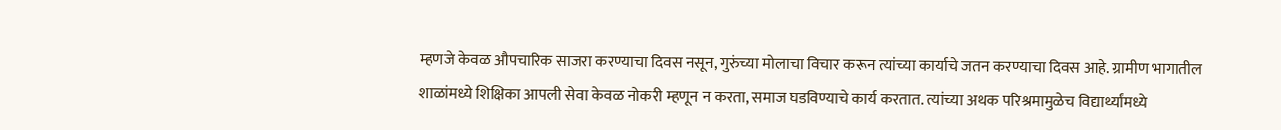म्हणजे केवळ औपचारिक साजरा करण्याचा दिवस नसून, गुरुंच्या मोलाचा विचार करून त्यांच्या कार्याचे जतन करण्याचा दिवस आहे. ग्रामीण भागातील शाळांमध्ये शिक्षिका आपली सेवा केवळ नोकरी म्हणून न करता, समाज घडविण्याचे कार्य करतात. त्यांच्या अथक परिश्रमामुळेच विद्यार्थ्यांमध्ये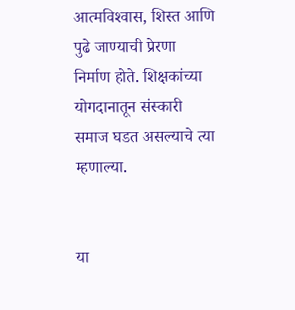आत्मविश्‍वास, शिस्त आणि पुढे जाण्याची प्रेरणा निर्माण होते. शिक्षकांच्या योगदानातून संस्कारी समाज घडत असल्याचे त्या म्हणाल्या.


या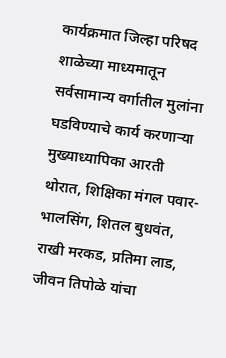कार्यक्रमात जिल्हा परिषद शाळेच्या माध्यमातून सर्वसामान्य वर्गातील मुलांना घडविण्याचे कार्य करणाऱ्या मुख्याध्यापिका आरती थोरात, शिक्षिका मंगल पवार-भालसिंग, शितल बुधवंत, राखी मरकड, प्रतिमा लाड, जीवन तिपोळे यांचा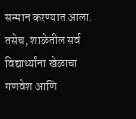सन्मान करण्यात आला. तसेच, शाळेतील सर्व विद्यार्थ्यांना खेळाचा गणवेश आणि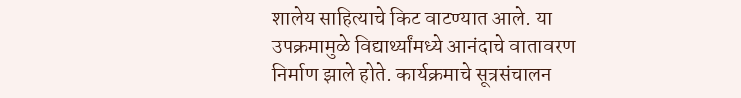शालेय साहित्याचे किट वाटण्यात आले. या उपक्रमामुळे विद्यार्थ्यांमध्ये आनंदाचे वातावरण निर्माण झाले होते. कार्यक्रमाचे सूत्रसंचालन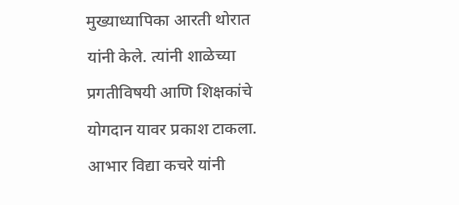मुख्याध्यापिका आरती थोरात यांनी केले. त्यांनी शाळेच्या प्रगतीविषयी आणि शिक्षकांचे योगदान यावर प्रकाश टाकला. आभार विद्या कचरे यांनी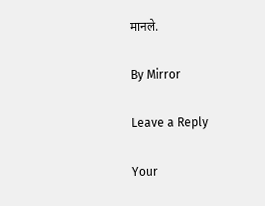मानले.

By Mirror

Leave a Reply

Your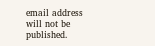email address will not be published.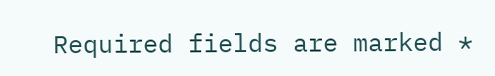Required fields are marked *